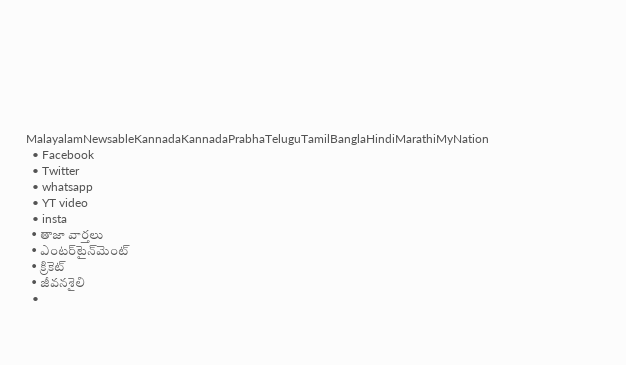MalayalamNewsableKannadaKannadaPrabhaTeluguTamilBanglaHindiMarathiMyNation
  • Facebook
  • Twitter
  • whatsapp
  • YT video
  • insta
  • తాజా వార్తలు
  • ఎంటర్‌టైన్‌మెంట్
  • క్రికెట్
  • జీవనశైలి
  •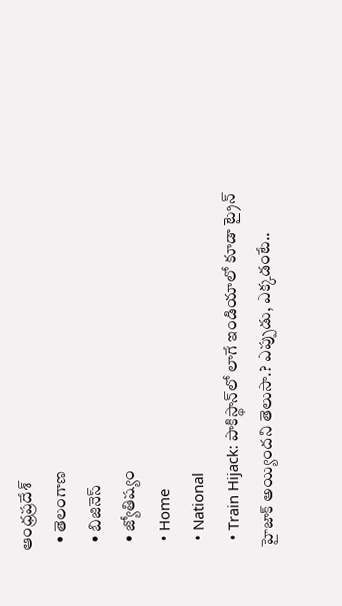ఆంధ్రప్రదేశ్
  • తెలంగాణ
  • బిజినెస్
  • జ్యోతిష్యం
  • Home
  • National
  • Train Hijack: పాకిస్థాన్‌లో లాగే ఇండియాలో కూడా ట్రైన్‌ హైజాక్‌ అయ్యిందని తెలుసా.? ఎప్పుడు, ఎక్కడంటే..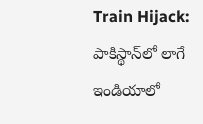Train Hijack: పాకిస్థాన్‌లో లాగే ఇండియాలో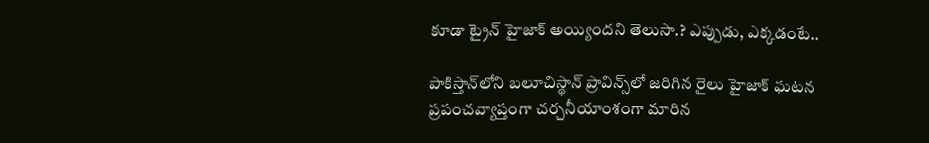కూడా ట్రైన్‌ హైజాక్‌ అయ్యిందని తెలుసా.? ఎప్పుడు, ఎక్కడంటే..

పాకిస్తాన్‌లోని బలూచిస్థాన్‌ ప్రావిన్స్‌లో జరిగిన రైలు హైజాక్‌ ఘటన ప్రపంచవ్యాప్తంగా చర్చనీయాంశంగా మారిన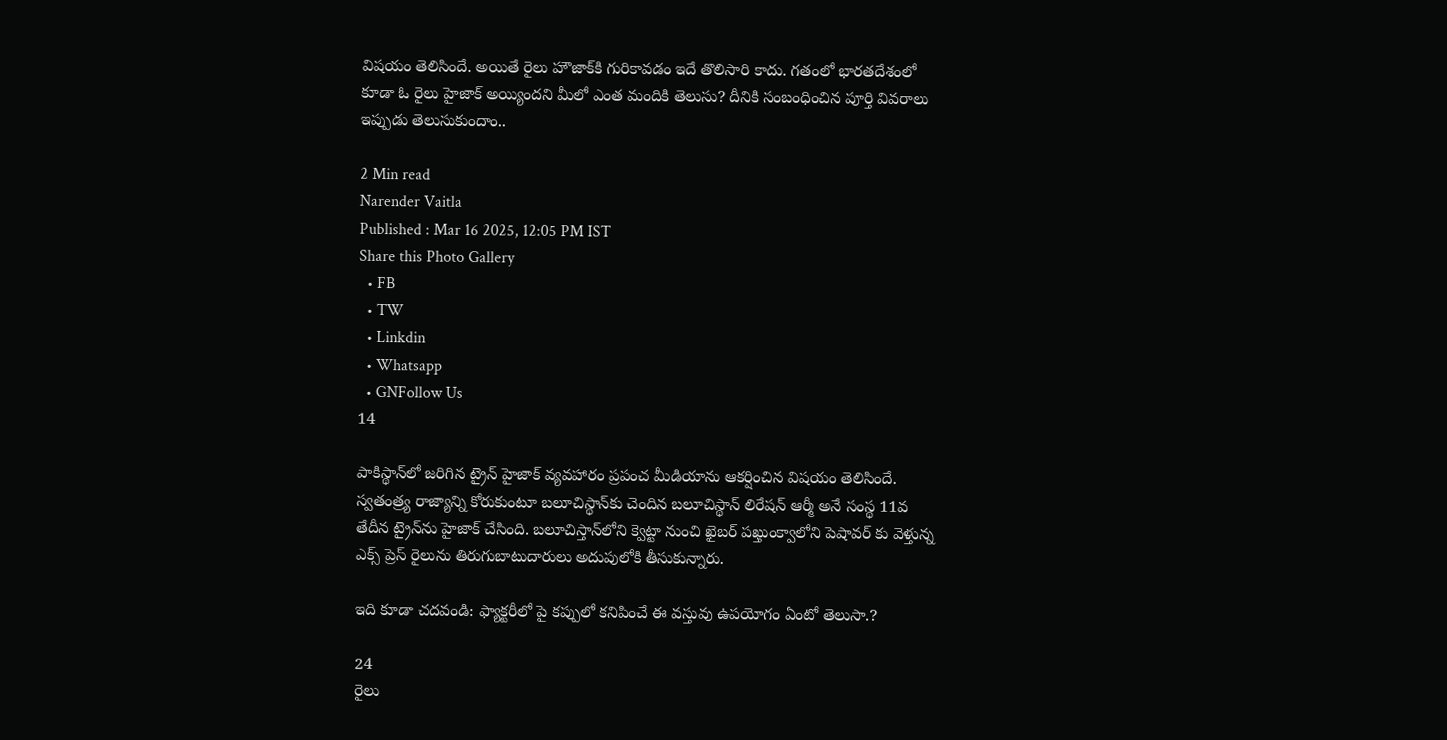విషయం తెలిసిందే. అయితే రైలు హౌజాక్‌కి గురికావడం ఇదే తొలిసారి కాదు. గతంలో భారతదేశంలో కూడా ఓ రైలు హైజాక్‌ అయ్యిందని మీలో ఎంత మందికి తెలుసు? దీనికి సంబంధించిన పూర్తి వివరాలు ఇప్పుడు తెలుసుకుందాం..

2 Min read
Narender Vaitla
Published : Mar 16 2025, 12:05 PM IST
Share this Photo Gallery
  • FB
  • TW
  • Linkdin
  • Whatsapp
  • GNFollow Us
14

పాకిస్థాన్‌లో జరిగిన ట్రైన్‌ హైజాక్ వ్యవహారం ప్రపంచ మీడియాను ఆకర్షించిన విషయం తెలిసిందే. స్వతంత్ర్య రాజ్యాన్ని కోరుకుంటూ బలూచిస్థాన్‌కు చెందిన బలూచిస్థాన్‌ లిరేషన్‌ ఆర్మీ అనే సంస్థ 11వ తేదీన ట్రైన్‌ను హైజాక్‌ చేసింది. బలూచిస్తాన్‌లోని క్వెట్టా నుంచి ఖైబర్ పఖ్తుంక్వాలోని పెషావర్ కు వెళ్తున్న ఎక్స్ ప్రెస్ రైలును తిరుగుబాటుదారులు అదుపులోకి తీసుకున్నారు.

ఇది కూడా చదవండి: ఫ్యాక్టరీలో పై కప్పులో కనిపించే ఈ వస్తువు ఉపయోగం ఏంటో తెలుసా.?

24
రైలు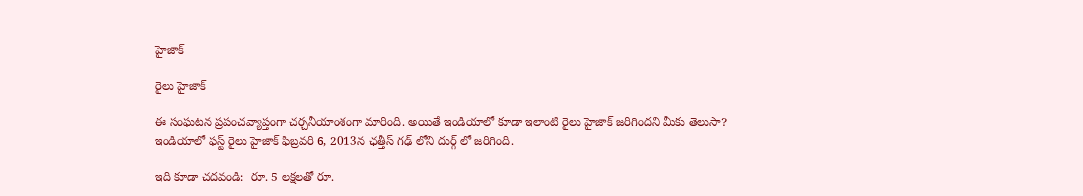హైజాక్

రైలు హైజాక్

ఈ సంఘటన ప్రపంచవ్యాప్తంగా చర్చనీయాంశంగా మారింది. అయితే ఇండియాలో కూడా ఇలాంటి రైలు హైజాక్ జరిగిందని మీకు తెలుసా? ఇండియాలో ఫస్ట్ రైలు హైజాక్ ఫిబ్రవరి 6, 2013న ఛత్తీస్ గఢ్ లోని దుర్గ్ లో జరిగింది.

ఇది కూడా చదవండి:  రూ. 5 లక్షలతో రూ.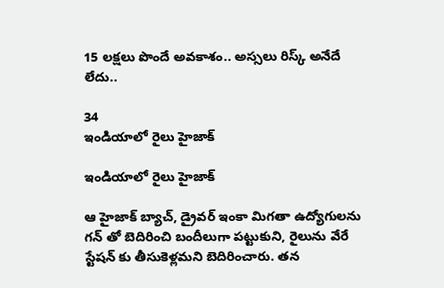15 లక్షలు పొందే అవకాశం.. అస్సలు రిస్క్‌ అనేదే లేదు..

34
ఇండియాలో రైలు హైజాక్

ఇండియాలో రైలు హైజాక్

ఆ హైజాక్ బ్యాచ్, డ్రైవర్ ఇంకా మిగతా ఉద్యోగులను గన్ తో బెదిరించి బందీలుగా పట్టుకుని, రైలును వేరే స్టేషన్ కు తీసుకెళ్లమని బెదిరించారు. తన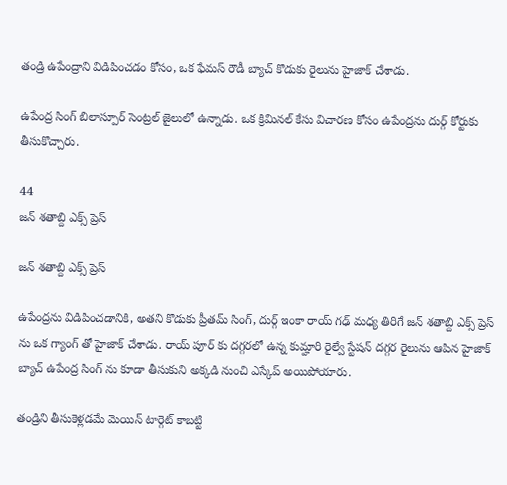తండ్రి ఉపేంద్రాని విడిపించడం కోసం, ఒక ఫేమస్ రౌడీ బ్యాచ్ కొడుకు రైలును హైజాక్ చేశాడు.

ఉపేంద్ర సింగ్‌ బిలాస్పూర్ సెంట్రల్ జైలులో ఉన్నాడు. ఒక క్రిమినల్ కేసు విచారణ కోసం ఉపేంద్రను దుర్గ్ కోర్టుకు తీసుకొచ్చారు.

44
జన్ శతాబ్ది ఎక్స్ ప్రెస్

జన్ శతాబ్ది ఎక్స్ ప్రెస్

ఉపేంద్రను విడిపించడానికి, అతని కొడుకు ప్రీతమ్ సింగ్, దుర్గ్ ఇంకా రాయ్ గఢ్ మధ్య తిరిగే జన్ శతాబ్ది ఎక్స్ ప్రెస్ ను ఒక గ్యాంగ్ తో హైజాక్ చేశాడు. రాయ్ పూర్ కు దగ్గరలో ఉన్న కుమ్హారి రైల్వే స్టేషన్ దగ్గర రైలును ఆపిన హైజాక్ బ్యాచ్ ఉపేంద్ర సింగ్ ను కూడా తీసుకుని అక్కడి నుంచి ఎస్కేప్ అయిపోయారు.

తండ్రిని తీసుకెళ్లడమే మెయిన్ టార్గెట్ కాబట్టి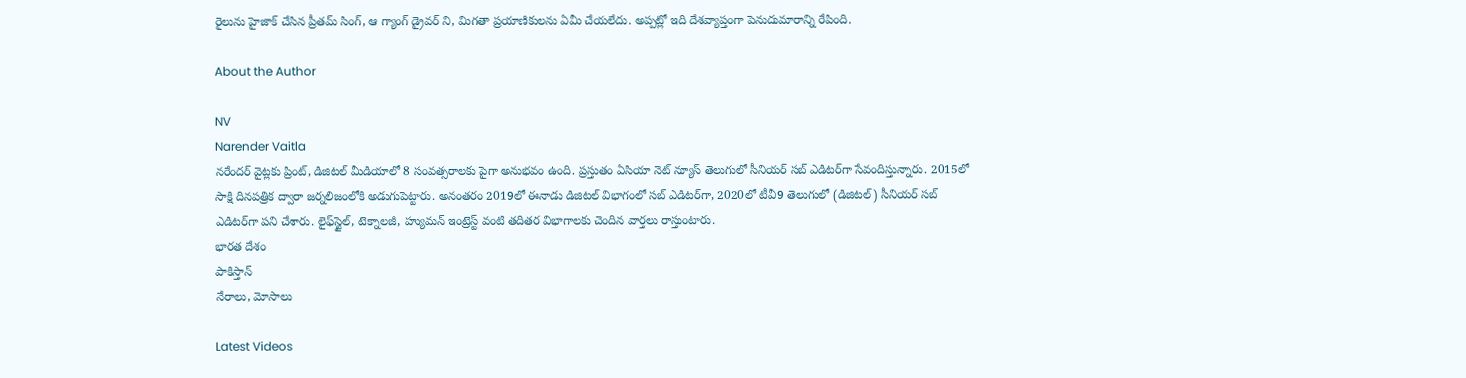రైలును హైజాక్ చేసిన ప్రీతమ్ సింగ్, ఆ గ్యాంగ్ డ్రైవర్ ని, మిగతా ప్రయాణికులను ఏమీ చేయలేదు. అప్పట్లో ఇది దేశవ్యాప్తంగా పెనుదుమారాన్ని రేపింది.

About the Author

NV
Narender Vaitla
నరేందర్ వైట్లకు ప్రింట్‌, డిజిటల్ మీడియాలో 8 సంవత్సరాలకు పైగా అనుభవం ఉంది. ప్రస్తుతం ఏసియా నెట్ న్యూస్ తెలుగులో సీనియర్ సబ్ ఎడిటర్‌గా సేవందిస్తున్నారు. 2015లో సాక్షి దినపత్రిక ద్వారా జర్నలిజంలోకి అడుగుపెట్టారు. అనంతరం 2019లో ఈనాడు డిజిటల్‌ విభాగంలో సబ్‌ ఎడిటర్‌గా, 2020లో టీవీ9 తెలుగులో (డిజిటల్‌) సీనియర్‌ సబ్‌ ఎడిటర్‌గా పని చేశారు. లైఫ్‌స్టైల్‌, టెక్నాలజీ, హ్యుమన్‌ ఇంట్రెస్ట్‌ వంటి తదితర విభాగాలకు చెందిన వార్తలు రాస్తుంటారు.
భారత దేశం
పాకిస్తాన్
నేరాలు, మోసాలు

Latest Videos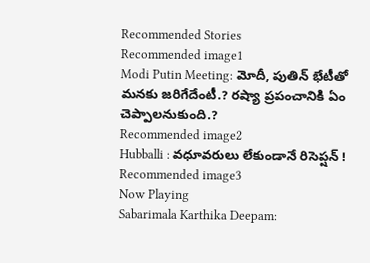Recommended Stories
Recommended image1
Modi Putin Meeting: మోదీ, పుతిన్ భేటీతో మనకు జరిగేదేంటీ.? రష్యా ప్రపంచానికి ఏం చెప్పాలనుకుంది.?
Recommended image2
Hubballi : వధూవరులు లేకుండానే రిసెప్షన్ !
Recommended image3
Now Playing
Sabarimala Karthika Deepam: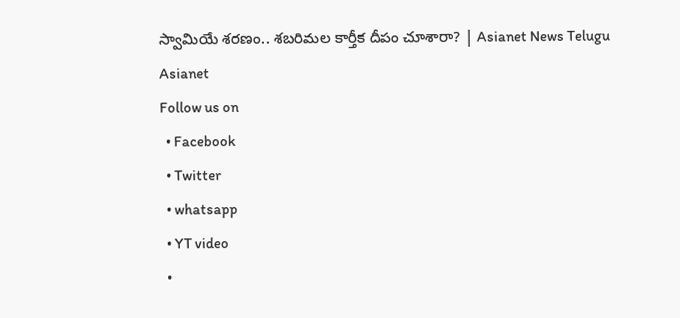స్వామియే శరణం.. శబరిమల కార్తీక దీపం చూశారా? | Asianet News Telugu
Asianet
Follow us on
  • Facebook
  • Twitter
  • whatsapp
  • YT video
  •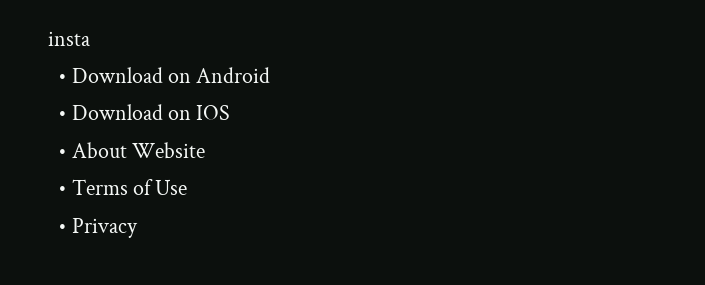insta
  • Download on Android
  • Download on IOS
  • About Website
  • Terms of Use
  • Privacy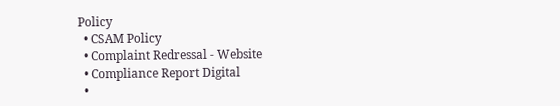Policy
  • CSAM Policy
  • Complaint Redressal - Website
  • Compliance Report Digital
  •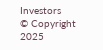Investors
© Copyright 2025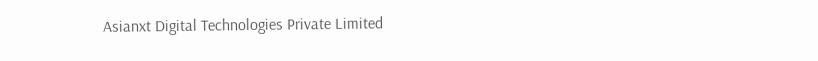Asianxt Digital Technologies Private Limited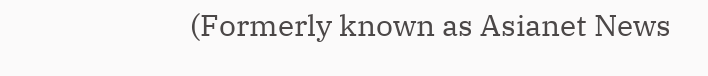(Formerly known as Asianet News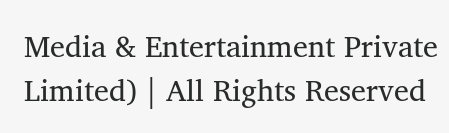Media & Entertainment Private Limited) | All Rights Reserved